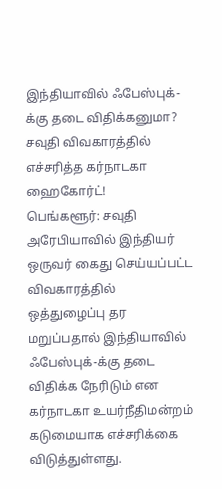இந்தியாவில் ஃபேஸ்புக்-க்கு தடை விதிக்கனுமா? சவுதி விவகாரத்தில் எச்சரித்த கர்நாடகா ஹைகோர்ட்!
பெங்களூர்: சவுதி அரேபியாவில் இந்தியர் ஒருவர் கைது செய்யப்பட்ட விவகாரத்தில் ஒத்துழைப்பு தர மறுப்பதால் இந்தியாவில் ஃபேஸ்புக்-க்கு தடை விதிக்க நேரிடும் என கர்நாடகா உயர்நீதிமன்றம் கடுமையாக எச்சரிக்கை விடுத்துள்ளது.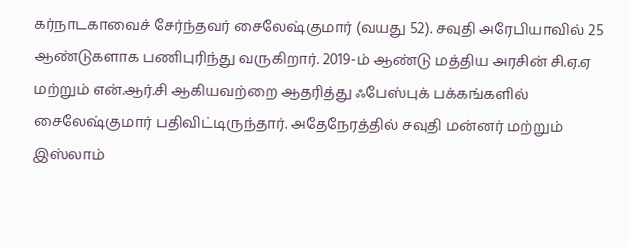கர்நாடகாவைச் சேர்ந்தவர் சைலேஷ்குமார் (வயது 52). சவுதி அரேபியாவில் 25 ஆண்டுகளாக பணிபுரிந்து வருகிறார். 2019-ம் ஆண்டு மத்திய அரசின் சி.ஏ.ஏ மற்றும் என்.ஆர்.சி ஆகியவற்றை ஆதரித்து ஃபேஸ்புக் பக்கங்களில் சைலேஷ்குமார் பதிவிட்டிருந்தார். அதேநேரத்தில் சவுதி மன்னர் மற்றும் இஸ்லாம்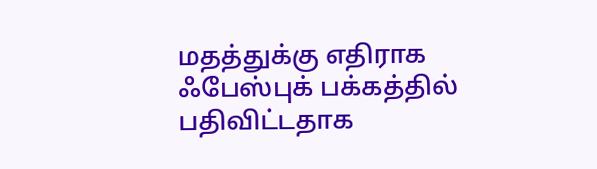மதத்துக்கு எதிராக ஃபேஸ்புக் பக்கத்தில் பதிவிட்டதாக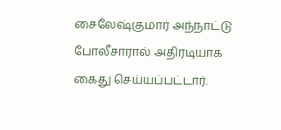சைலேஷ்குமார் அந்நாட்டு போலீசாரால் அதிரடியாக கைது செய்யப்பட்டார்.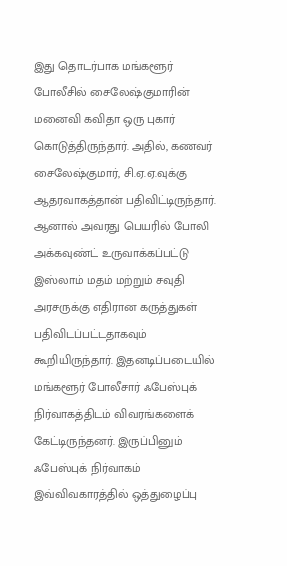இது தொடர்பாக மங்களூர் போலீசில் சைலேஷ்குமாரின் மனைவி கவிதா ஒரு புகார் கொடுத்திருந்தார். அதில், கணவர் சைலேஷ்குமார், சி.ஏ.ஏ.வுக்கு ஆதரவாகத்தான் பதிவிட்டிருந்தார். ஆனால் அவரது பெயரில் போலி அக்கவுண்ட் உருவாக்கப்பட்டு இஸ்லாம் மதம் மற்றும் சவுதி அரசருக்கு எதிரான கருத்துகள் பதிவிடப்பட்டதாகவும் கூறியிருந்தார். இதனடிப்படையில் மங்களூர் போலீசார் ஃபேஸ்புக் நிர்வாகத்திடம் விவரங்களைக் கேட்டிருந்தனர். இருப்பினும் ஃபேஸ்புக் நிர்வாகம் இவ்விவகாரத்தில் ஒத்துழைப்பு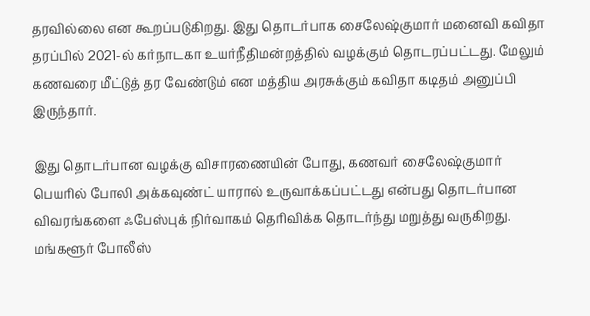தரவில்லை என கூறப்படுகிறது. இது தொடர்பாக சைலேஷ்குமார் மனைவி கவிதா தரப்பில் 2021-ல் கர்நாடகா உயர்நீதிமன்றத்தில் வழக்கும் தொடரப்பட்டது. மேலும் கணவரை மீட்டுத் தர வேண்டும் என மத்திய அரசுக்கும் கவிதா கடிதம் அனுப்பி இருந்தார்.

இது தொடர்பான வழக்கு விசாரணையின் போது, கணவர் சைலேஷ்குமார் பெயரில் போலி அக்கவுண்ட் யாரால் உருவாக்கப்பட்டது என்பது தொடர்பான விவரங்களை ஃபேஸ்புக் நிர்வாகம் தெரிவிக்க தொடர்ந்து மறுத்து வருகிறது. மங்களூர் போலீஸ்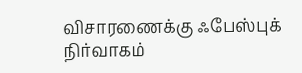விசாரணைக்கு ஃபேஸ்புக் நிர்வாகம்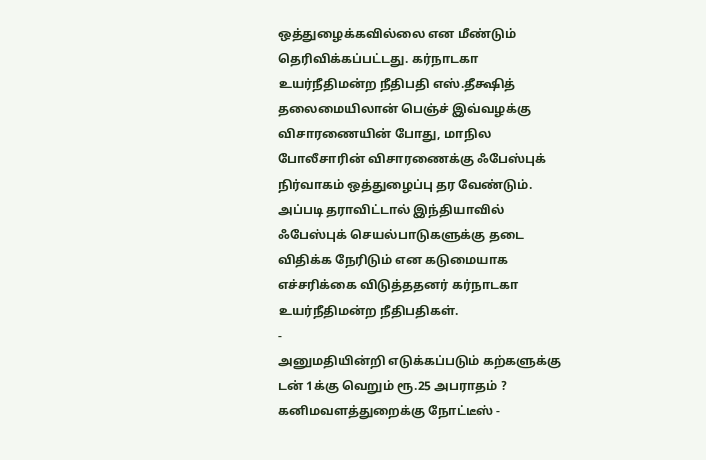ஒத்துழைக்கவில்லை என மீண்டும் தெரிவிக்கப்பட்டது. கர்நாடகா உயர்நீதிமன்ற நீதிபதி எஸ்.தீக்ஷித் தலைமையிலான் பெஞ்ச் இவ்வழக்கு விசாரணையின் போது, மாநில போலீசாரின் விசாரணைக்கு ஃபேஸ்புக் நிர்வாகம் ஒத்துழைப்பு தர வேண்டும். அப்படி தராவிட்டால் இந்தியாவில் ஃபேஸ்புக் செயல்பாடுகளுக்கு தடை விதிக்க நேரிடும் என கடுமையாக எச்சரிக்கை விடுத்ததனர் கர்நாடகா உயர்நீதிமன்ற நீதிபதிகள்.
-
அனுமதியின்றி எடுக்கப்படும் கற்களுக்கு டன் 1க்கு வெறும் ரூ.25 அபராதம் ? கனிமவளத்துறைக்கு நோட்டீஸ் -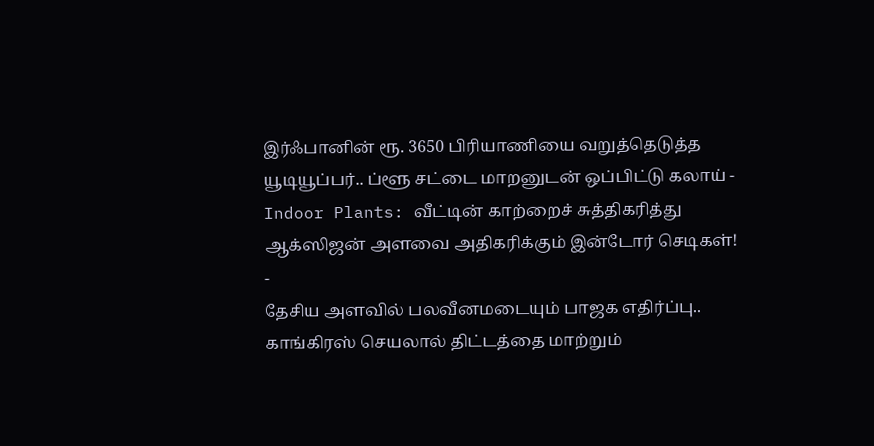இர்ஃபானின் ரூ. 3650 பிரியாணியை வறுத்தெடுத்த யூடியூப்பர்.. ப்ளூ சட்டை மாறனுடன் ஒப்பிட்டு கலாய் -
Indoor Plants: வீட்டின் காற்றைச் சுத்திகரித்து ஆக்ஸிஜன் அளவை அதிகரிக்கும் இன்டோர் செடிகள்! -
தேசிய அளவில் பலவீனமடையும் பாஜக எதிர்ப்பு.. காங்கிரஸ் செயலால் திட்டத்தை மாற்றும்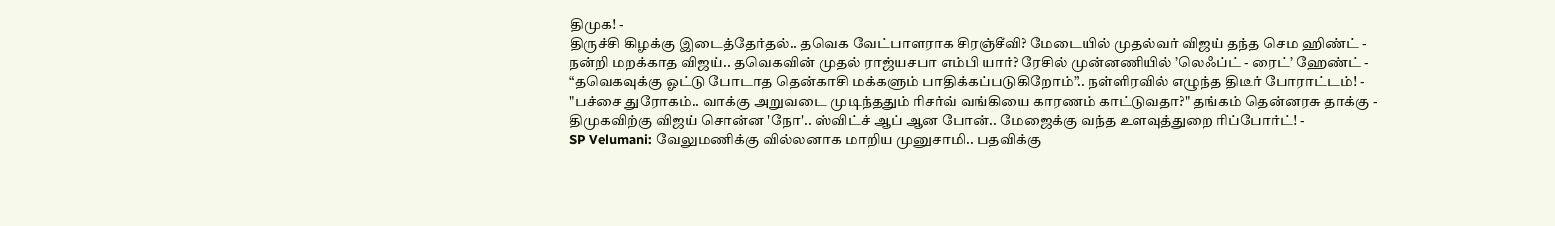திமுக! -
திருச்சி கிழக்கு இடைத்தேர்தல்.. தவெக வேட்பாளராக சிரஞ்சீவி? மேடையில் முதல்வர் விஜய் தந்த செம ஹிண்ட் -
நன்றி மறக்காத விஜய்.. தவெகவின் முதல் ராஜ்யசபா எம்பி யார்? ரேசில் முன்னணியில் ’லெஃப்ட் - ரைட்’ ஹேண்ட் -
“தவெகவுக்கு ஓட்டு போடாத தென்காசி மக்களும் பாதிக்கப்படுகிறோம்”.. நள்ளிரவில் எழுந்த திடீர் போராட்டம்! -
"பச்சை துரோகம்.. வாக்கு அறுவடை முடிந்ததும் ரிசர்வ் வங்கியை காரணம் காட்டுவதா?" தங்கம் தென்னரசு தாக்கு -
திமுகவிற்கு விஜய் சொன்ன 'நோ'.. ஸ்விட்ச் ஆப் ஆன போன்.. மேஜைக்கு வந்த உளவுத்துறை ரிப்போர்ட்! -
SP Velumani: வேலுமணிக்கு வில்லனாக மாறிய முனுசாமி.. பதவிக்கு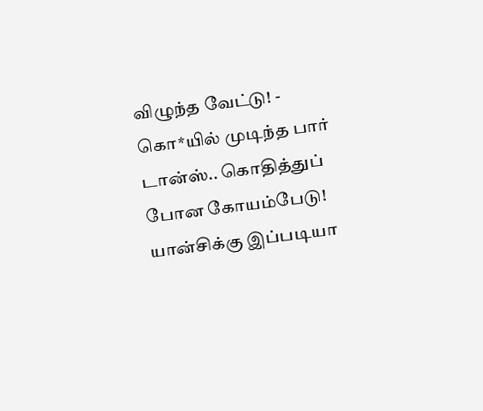விழுந்த வேட்டு! -
கொ*யில் முடிந்த பார் டான்ஸ்.. கொதித்துப் போன கோயம்பேடு! யான்சிக்கு இப்படியா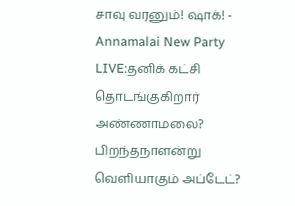சாவு வரனும்! ஷாக்! -
Annamalai New Party LIVE:தனிக் கட்சி தொடங்குகிறார் அண்ணாமலை? பிறந்தநாளன்று வெளியாகும் அப்டேட்?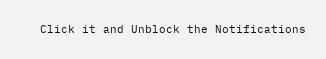Click it and Unblock the Notifications